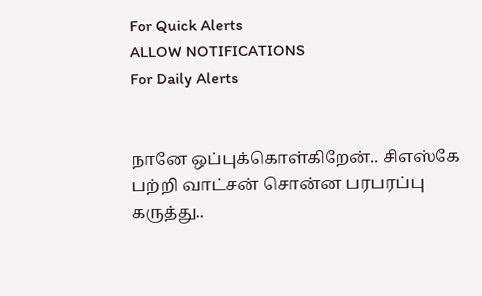For Quick Alerts
ALLOW NOTIFICATIONS
For Daily Alerts


நானே ஒப்புக்கொள்கிறேன்.. சிஎஸ்கே பற்றி வாட்சன் சொன்ன பரபரப்பு கருத்து..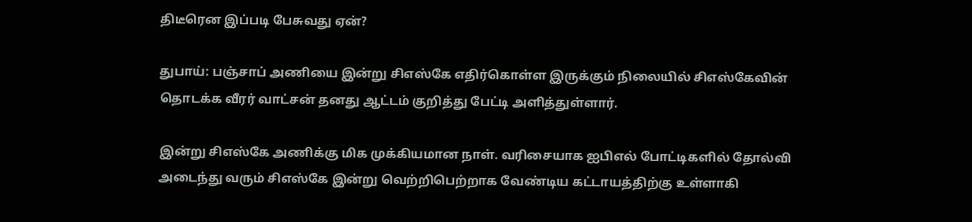திடீரென இப்படி பேசுவது ஏன்?

துபாய்: பஞ்சாப் அணியை இன்று சிஎஸ்கே எதிர்கொள்ள இருக்கும் நிலையில் சிஎஸ்கேவின் தொடக்க வீரர் வாட்சன் தனது ஆட்டம் குறித்து பேட்டி அளித்துள்ளார்.

இன்று சிஎஸ்கே அணிக்கு மிக முக்கியமான நாள். வரிசையாக ஐபிஎல் போட்டிகளில் தோல்வி அடைந்து வரும் சிஎஸ்கே இன்று வெற்றிபெற்றாக வேண்டிய கட்டாயத்திற்கு உள்ளாகி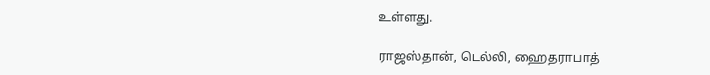உள்ளது.

ராஜஸ்தான், டெல்லி, ஹைதராபாத்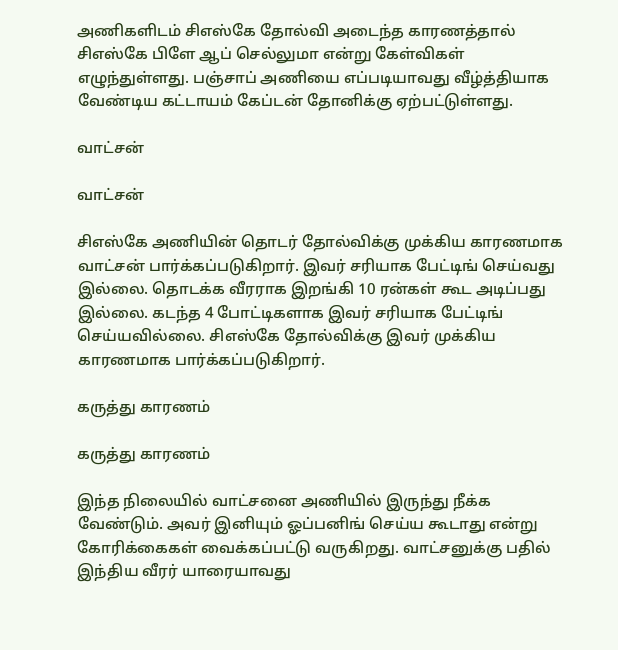அணிகளிடம் சிஎஸ்கே தோல்வி அடைந்த காரணத்தால் சிஎஸ்கே பிளே ஆப் செல்லுமா என்று கேள்விகள் எழுந்துள்ளது. பஞ்சாப் அணியை எப்படியாவது வீழ்த்தியாக வேண்டிய கட்டாயம் கேப்டன் தோனிக்கு ஏற்பட்டுள்ளது.

வாட்சன்

வாட்சன்

சிஎஸ்கே அணியின் தொடர் தோல்விக்கு முக்கிய காரணமாக வாட்சன் பார்க்கப்படுகிறார். இவர் சரியாக பேட்டிங் செய்வது இல்லை. தொடக்க வீரராக இறங்கி 10 ரன்கள் கூட அடிப்பது இல்லை. கடந்த 4 போட்டிகளாக இவர் சரியாக பேட்டிங் செய்யவில்லை. சிஎஸ்கே தோல்விக்கு இவர் முக்கிய காரணமாக பார்க்கப்படுகிறார்.

கருத்து காரணம்

கருத்து காரணம்

இந்த நிலையில் வாட்சனை அணியில் இருந்து நீக்க வேண்டும். அவர் இனியும் ஓப்பனிங் செய்ய கூடாது என்று கோரிக்கைகள் வைக்கப்பட்டு வருகிறது. வாட்சனுக்கு பதில் இந்திய வீரர் யாரையாவது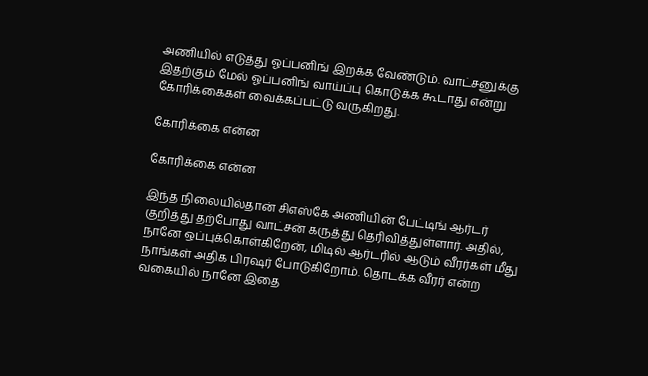அணியில் எடுத்து ஓப்பனிங் இறக்க வேண்டும். வாட்சனுக்கு இதற்கும் மேல் ஓப்பனிங் வாய்ப்பு கொடுக்க கூடாது என்று கோரிக்கைகள் வைக்கப்பட்டு வருகிறது.

கோரிக்கை என்ன

கோரிக்கை என்ன

இந்த நிலையில்தான் சிஎஸ்கே அணியின் பேட்டிங் ஆர்டர் குறித்து தற்போது வாட்சன் கருத்து தெரிவித்துள்ளார். அதில், நானே ஒப்புக்கொள்கிறேன், மிடில் ஆர்டரில் ஆடும் வீரர்கள் மீது நாங்கள் அதிக பிரஷர் போடுகிறோம். தொடக்க வீரர் என்ற வகையில் நானே இதை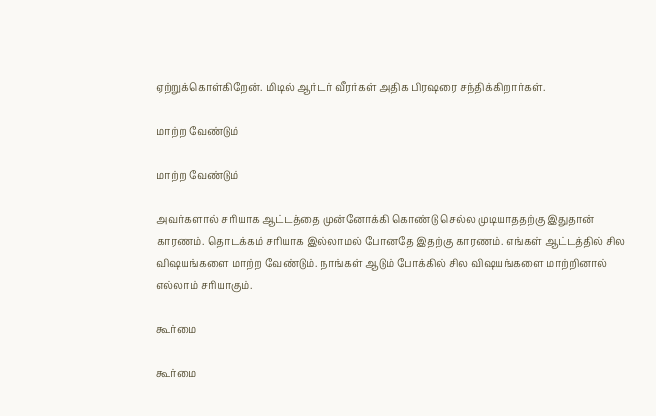ஏற்றுக்கொள்கிறேன். மிடில் ஆர்டர் வீரர்கள் அதிக பிரஷரை சந்திக்கிறார்கள்.

மாற்ற வேண்டும்

மாற்ற வேண்டும்

அவர்களால் சரியாக ஆட்டத்தை முன்னோக்கி கொண்டு செல்ல முடியாததற்கு இதுதான் காரணம். தொடக்கம் சரியாக இல்லாமல் போனதே இதற்கு காரணம். எங்கள் ஆட்டத்தில் சில விஷயங்களை மாற்ற வேண்டும். நாங்கள் ஆடும் போக்கில் சில விஷயங்களை மாற்றினால் எல்லாம் சரியாகும்.

கூர்மை

கூர்மை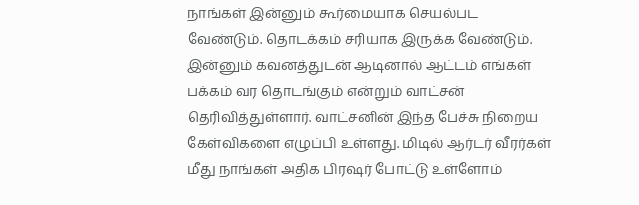நாங்கள் இன்னும் கூர்மையாக செயல்பட வேண்டும். தொடக்கம் சரியாக இருக்க வேண்டும். இன்னும் கவனத்துடன் ஆடினால் ஆட்டம் எங்கள் பக்கம் வர தொடங்கும் என்றும் வாட்சன் தெரிவித்துள்ளார். வாட்சனின் இந்த பேச்சு நிறைய கேள்விகளை எழுப்பி உள்ளது. மிடில் ஆர்டர் வீரர்கள் மீது நாங்கள் அதிக பிரஷர் போட்டு உள்ளோம்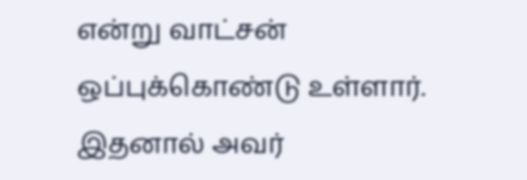என்று வாட்சன் ஒப்புக்கொண்டு உள்ளார். இதனால் அவர்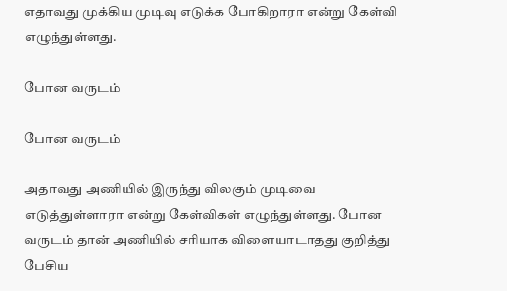எதாவது முக்கிய முடிவு எடுக்க போகிறாரா என்று கேள்வி எழுந்துள்ளது.

போன வருடம்

போன வருடம்

அதாவது அணியில் இருந்து விலகும் முடிவை எடுத்துள்ளாரா என்று கேள்விகள் எழுந்துள்ளது. போன வருடம் தான் அணியில் சரியாக விளையாடாதது குறித்து பேசிய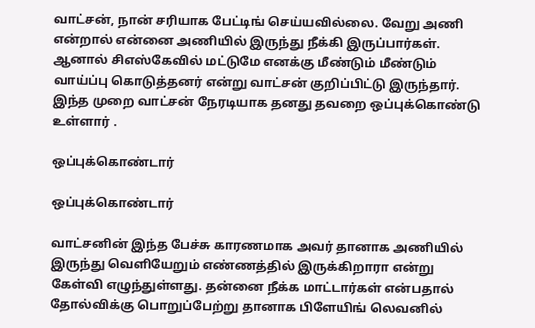வாட்சன், நான் சரியாக பேட்டிங் செய்யவில்லை. வேறு அணி என்றால் என்னை அணியில் இருந்து நீக்கி இருப்பார்கள். ஆனால் சிஎஸ்கேவில் மட்டுமே எனக்கு மீண்டும் மீண்டும் வாய்ப்பு கொடுத்தனர் என்று வாட்சன் குறிப்பிட்டு இருந்தார். இந்த முறை வாட்சன் நேரடியாக தனது தவறை ஒப்புக்கொண்டு உள்ளார் .

ஒப்புக்கொண்டார்

ஒப்புக்கொண்டார்

வாட்சனின் இந்த பேச்சு காரணமாக அவர் தானாக அணியில் இருந்து வெளியேறும் எண்ணத்தில் இருக்கிறாரா என்று கேள்வி எழுந்துள்ளது. தன்னை நீக்க மாட்டார்கள் என்பதால் தோல்விக்கு பொறுப்பேற்று தானாக பிளேயிங் லெவனில்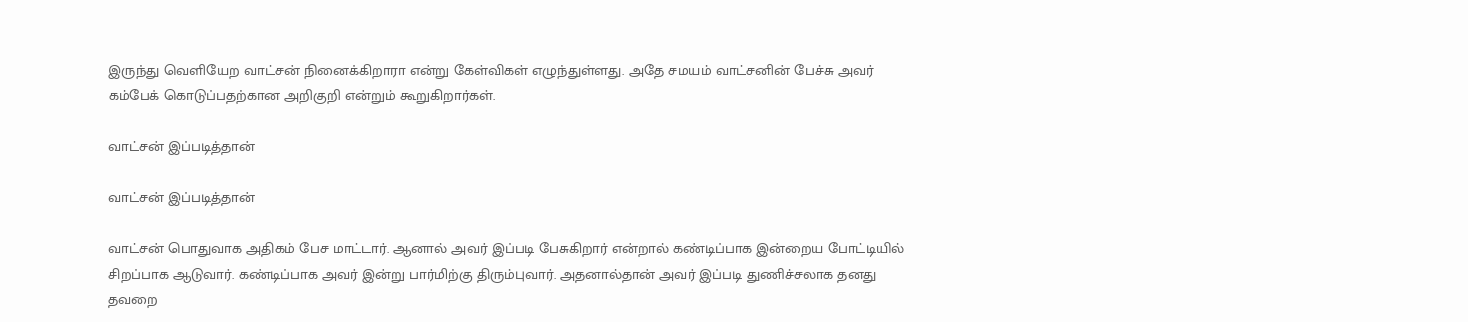இருந்து வெளியேற வாட்சன் நினைக்கிறாரா என்று கேள்விகள் எழுந்துள்ளது. அதே சமயம் வாட்சனின் பேச்சு அவர் கம்பேக் கொடுப்பதற்கான அறிகுறி என்றும் கூறுகிறார்கள்.

வாட்சன் இப்படித்தான்

வாட்சன் இப்படித்தான்

வாட்சன் பொதுவாக அதிகம் பேச மாட்டார். ஆனால் அவர் இப்படி பேசுகிறார் என்றால் கண்டிப்பாக இன்றைய போட்டியில் சிறப்பாக ஆடுவார். கண்டிப்பாக அவர் இன்று பார்மிற்கு திரும்புவார். அதனால்தான் அவர் இப்படி துணிச்சலாக தனது தவறை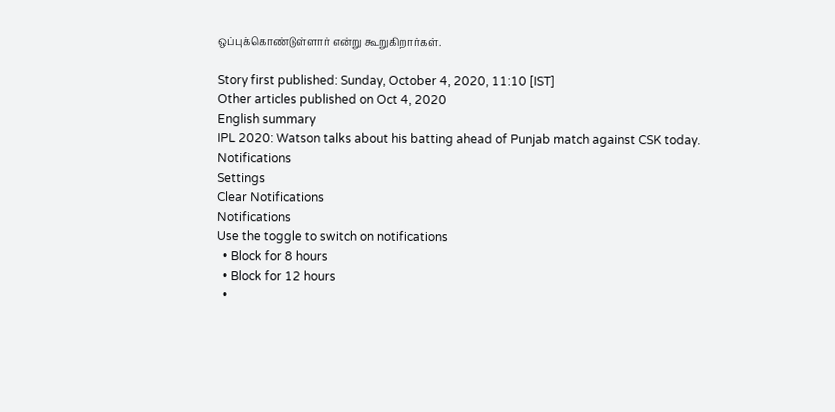ஒப்புக்கொண்டுள்ளார் என்று கூறுகிறார்கள்.

Story first published: Sunday, October 4, 2020, 11:10 [IST]
Other articles published on Oct 4, 2020
English summary
IPL 2020: Watson talks about his batting ahead of Punjab match against CSK today.
Notifications
Settings
Clear Notifications
Notifications
Use the toggle to switch on notifications
  • Block for 8 hours
  • Block for 12 hours
  •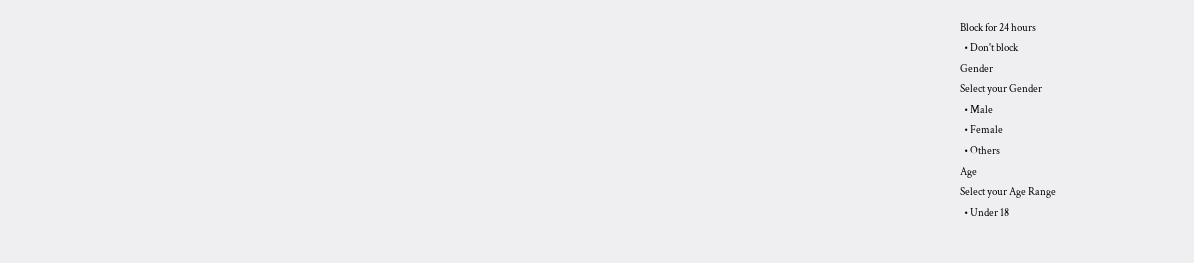Block for 24 hours
  • Don't block
Gender
Select your Gender
  • Male
  • Female
  • Others
Age
Select your Age Range
  • Under 18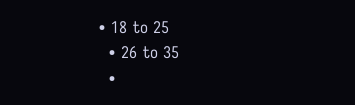• 18 to 25
  • 26 to 35
  •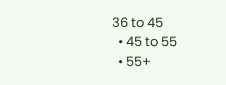36 to 45
  • 45 to 55
  • 55+